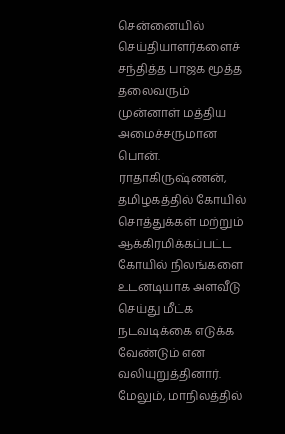சென்னையில் செய்தியாளர்களைச் சந்தித்த பாஜக மூத்த தலைவரும் முன்னாள் மத்திய அமைச்சருமான பொன். ராதாகிருஷ்ணன், தமிழகத்தில் கோயில் சொத்துக்கள் மற்றும் ஆக்கிரமிக்கப்பட்ட கோயில் நிலங்களை உடனடியாக அளவீடு செய்து மீட்க நடவடிக்கை எடுக்க வேண்டும் என வலியுறுத்தினார். மேலும், மாநிலத்தில்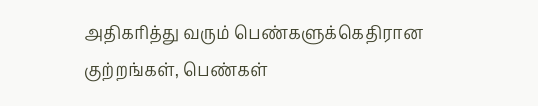அதிகரித்து வரும் பெண்களுக்கெதிரான குற்றங்கள், பெண்கள்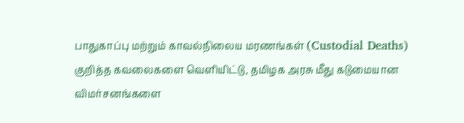பாதுகாப்பு மற்றும் காவல்நிலைய மரணங்கள் (Custodial Deaths) குறித்த கவலைகளை வெளியிட்டு, தமிழக அரசு மீது கடுமையான விமர்சனங்களை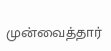முன்வைத்தார்